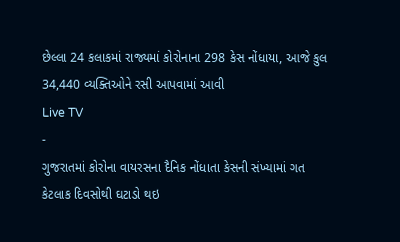છેલ્લા 24 કલાકમાં રાજ્યમાં કોરોનાના 298 કેસ નોંધાયા, આજે કુલ 34,440 વ્યક્તિઓને રસી આપવામાં આવી
Live TV
-
ગુજરાતમાં કોરોના વાયરસના દૈનિક નોંધાતા કેસની સંખ્યામાં ગત કેટલાક દિવસોથી ઘટાડો થઇ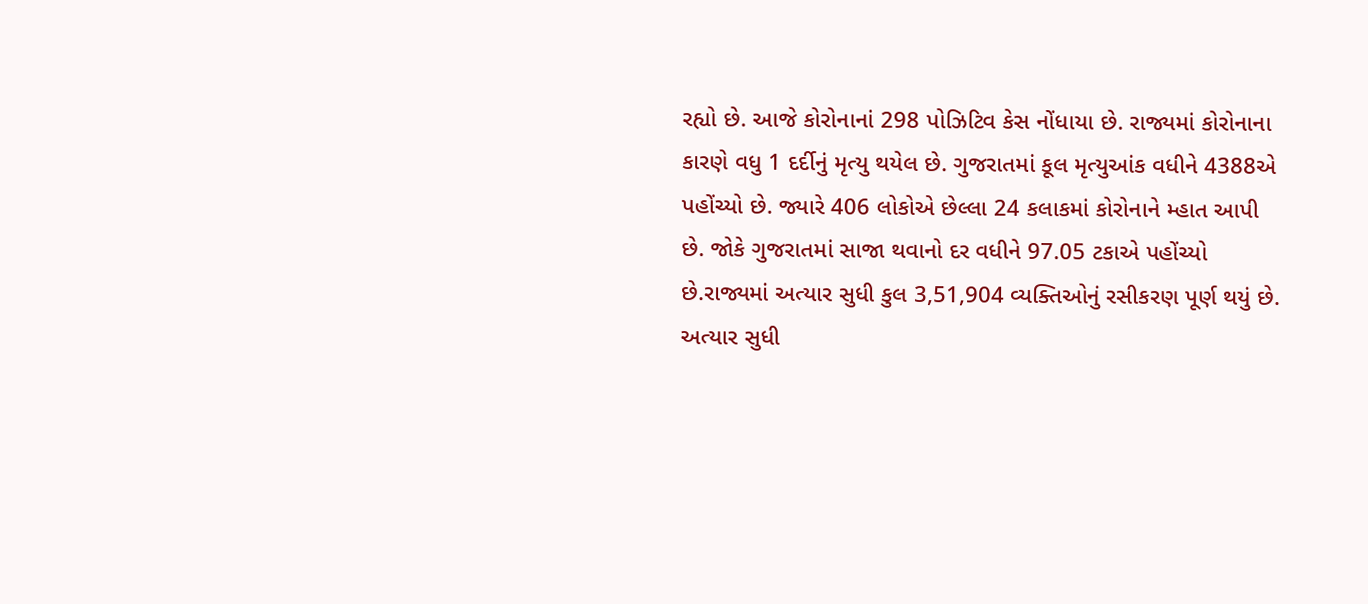રહ્યો છે. આજે કોરોનાનાં 298 પોઝિટિવ કેસ નોંધાયા છે. રાજ્યમાં કોરોનાના કારણે વધુ 1 દર્દીનું મૃત્યુ થયેલ છે. ગુજરાતમાં કૂલ મૃત્યુઆંક વધીને 4388એ પહોંચ્યો છે. જ્યારે 406 લોકોએ છેલ્લા 24 કલાકમાં કોરોનાને મ્હાત આપી છે. જોકે ગુજરાતમાં સાજા થવાનો દર વધીને 97.05 ટકાએ પહોંચ્યો છે.રાજ્યમાં અત્યાર સુધી કુલ 3,51,904 વ્યક્તિઓનું રસીકરણ પૂર્ણ થયું છે. અત્યાર સુધી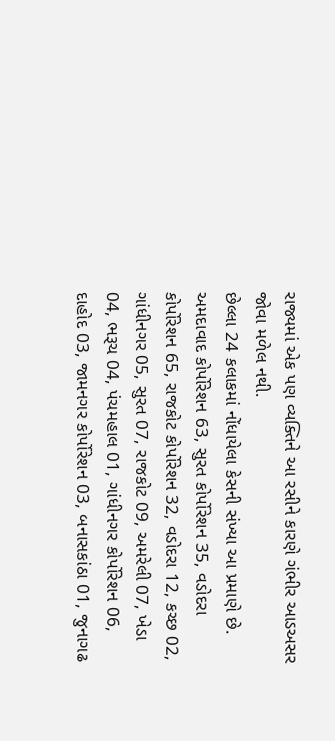રાજ્યમાં એક પણ વ્યક્તિને આ રસીને કારણે ગંભીર આડઅસર જોવા મળેલ નથી.
છેલ્લા 24 કલાકમાં નોંધાયેલા કેસની સંખ્યા આ પ્રમાણે છે. અમદાવાદ કોર્પોરેશન 63, સુરત કોર્પોરેશન 35, વડોદરા કોર્પોરેશન 65, રાજકોટ કોર્પોરેશન 32, વડોદરા 12, કચ્છ 02, ગાંધીનગર 05, સુરત 07, રાજકોટ 09, અમરેલી 07, ખેડા 04, ભરૂચ 04, પંચમહાલ 01, ગાંધીનગર કોર્પોરેશન 06, દાહોદ 03, જામનગર કોર્પોરેશન 03, બનાસકાંઠા 01, જુનાગઢ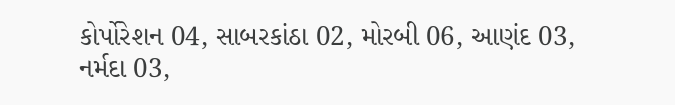કોર્પોરેશન 04, સાબરકાંઠા 02, મોરબી 06, આણંદ 03, નર્મદા 03,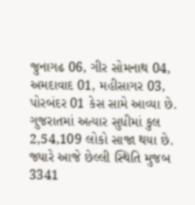જુનાગઢ 06, ગીર સોમનાથ 04, અમદાવાદ 01, મહીસાગર 03, પોરબંદર 01 કેસ સામે આવ્યા છે.
ગુજરાતમાં અત્યાર સુધીમાં કુલ 2,54,109 લોકો સાજા થયા છે. જ્યારે આજે છેલ્લી સ્થિતિ મુજબ 3341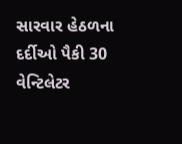સારવાર હેઠળના દર્દીઓ પૈકી 30 વેન્ટિલેટર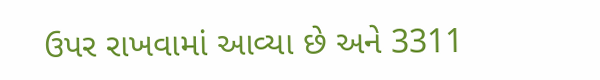ઉપર રાખવામાં આવ્યા છે અને 3311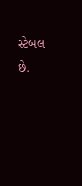સ્ટેબલ છે.